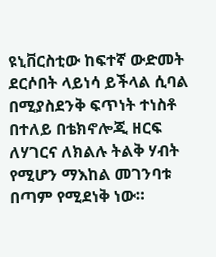ዩኒቨርስቲው ከፍተኛ ውድመት ደርሶበት ላይነሳ ይችላል ሲባል በሚያስደንቅ ፍጥነት ተነስቶ በተለይ በቴክኖሎጂ ዘርፍ ለሃገርና ለክልሉ ትልቅ ሃብት የሚሆን ማእከል መገንባቱ በጣም የሚደነቅ ነው።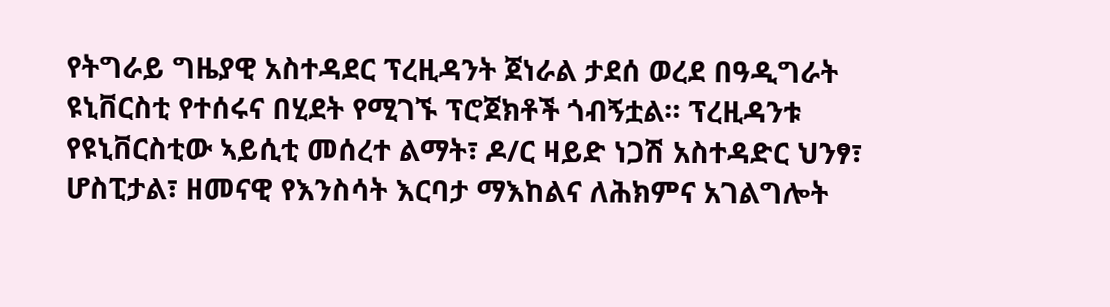የትግራይ ግዜያዊ አስተዳደር ፕረዚዳንት ጀነራል ታደሰ ወረደ በዓዲግራት ዩኒቨርስቲ የተሰሩና በሂደት የሚገኙ ፕሮጀክቶች ጎብኝቷል። ፕረዚዳንቱ የዩኒቨርስቲው ኣይሲቲ መሰረተ ልማት፣ ዶ/ር ዛይድ ነጋሽ አስተዳድር ህንፃ፣ ሆስፒታል፣ ዘመናዊ የእንስሳት እርባታ ማእከልና ለሕክምና አገልግሎት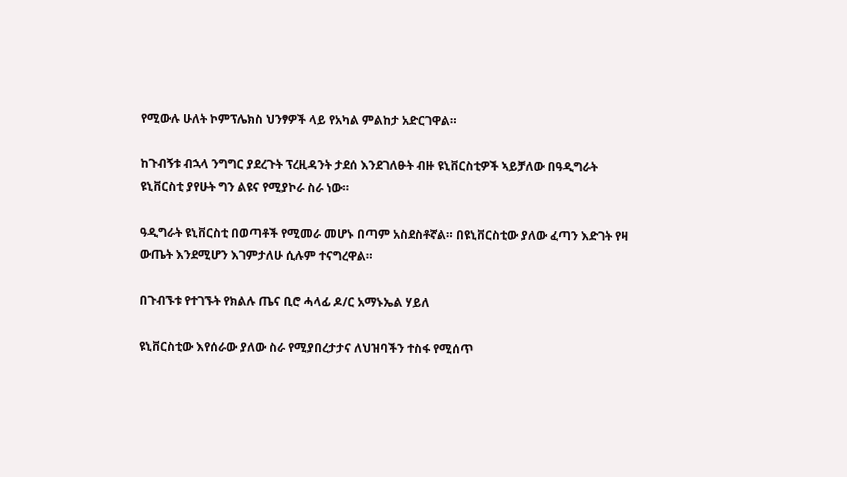የሚውሉ ሁለት ኮምፕሌክስ ህንፃዎች ላይ የአካል ምልከታ አድርገዋል።

ከጉብኝቱ ብኋላ ንግግር ያደረጉት ፕረዚዳንት ታደሰ እንደገለፁት ብዙ ዩኒቨርስቲዎች ኣይቻለው በዓዲግራት ዩኒቨርስቲ ያየሁት ግን ልዩና የሚያኮራ ስራ ነው።

ዓዲግራት ዩኒቨርስቲ በወጣቶች የሚመራ መሆኑ በጣም አስደስቶኛል። በዩኒቨርስቲው ያለው ፈጣን እድገት የዛ ውጤት እንደሚሆን እገምታለሁ ሲሉም ተናግረዋል።

በጉብኙቱ የተገኙት የክልሉ ጤና ቢሮ ሓላፊ ዶ/ር አማኑኤል ሃይለ

ዩኒቨርስቲው እየሰራው ያለው ስራ የሚያበረታታና ለህዝባችን ተስፋ የሚሰጥ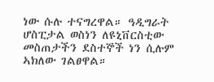ነው ሱሉ ተናግረዋል። ዓዲግራት ሆስፒታል ወስነን ለዩኒቨርስቲው መስጠታችን ደስተኞች ነን ሲሉም ኣክለው ገልፀዋል።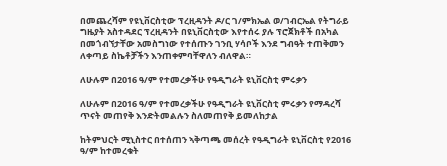በመጨረሻም የዩኒቨርስቲው ፕረዚዳንት ዶ/ር ገ/ምክኤል ወ/ገብርኤል የትግራይ ግዜያት አስተዳደር ፕረዚዳንት በዩኒቨርስቲው እየተሰሩ ያሉ ፕሮጀክቶች በአካል በመጎብኘታቸው አመስግነው የተሰጡን ገንቢ ሃሳቦች እንደ ግብዓት ተጠቅመን ለቀጣይ ስኬቶቻችን እንጠቀምባቸዋለን ብለዋል።

ለሁሉም በ2016 ዓ/ም የተመረቃችሁ የዓዲግራት ዩኒቨርስቲ ምሩቃን

ለሁሉም በ2016 ዓ/ም የተመረቃችሁ የዓዲግራት ዩኒቨርስቲ ምሩቃን የማዳረሻ ጥናት መጠየቅ እንድትመልሉን ስለመጠየቅ ይመለከታል

ከትምህርት ሚኒስተር በተሰጠን ኣቅጣጫ መሰረት የዓዲግራት ዩኒቨርስቲ የ2016 ዓ/ም ከተመረቁት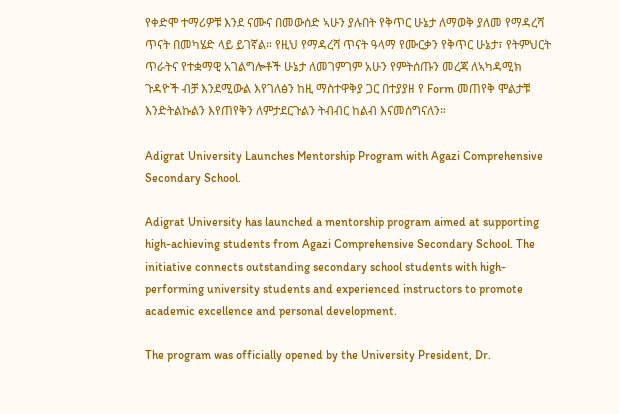የቀድሞ ተማሪዎቹ እንደ ናሙና በመውሰድ ኣሁን ያሉበት የቅጥር ሁኔታ ለማወቅ ያለመ የማዳረሻ ጥናት በመካሄድ ላይ ይገኛል። የዚህ የማዳረሻ ጥናት ዓላማ የሙርቃን የቅጥር ሁኔታ፣ የትምህርት ጥራትና የተቋማዊ አገልግሎቶች ሁኔታ ለመገምገም አሁን የምትሰጡን መረጃ ለኣካዳሚክ ጉዳዮች ብቻ እንደሚውል እየገለፅን ከዚ ማስተዋቅያ ጋር በተያያዘ የ Form መጠየቅ ሞልታቹ እንድትልኩልን እየጠየቅን ለምታደርጉልን ትብብር ከልብ እናመሰግናለን።

Adigrat University Launches Mentorship Program with Agazi Comprehensive Secondary School.

Adigrat University has launched a mentorship program aimed at supporting high-achieving students from Agazi Comprehensive Secondary School. The initiative connects outstanding secondary school students with high-performing university students and experienced instructors to promote academic excellence and personal development.

The program was officially opened by the University President, Dr.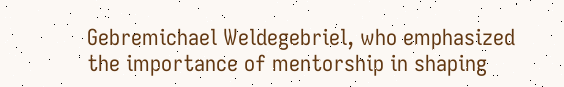Gebremichael Weldegebriel, who emphasized the importance of mentorship in shaping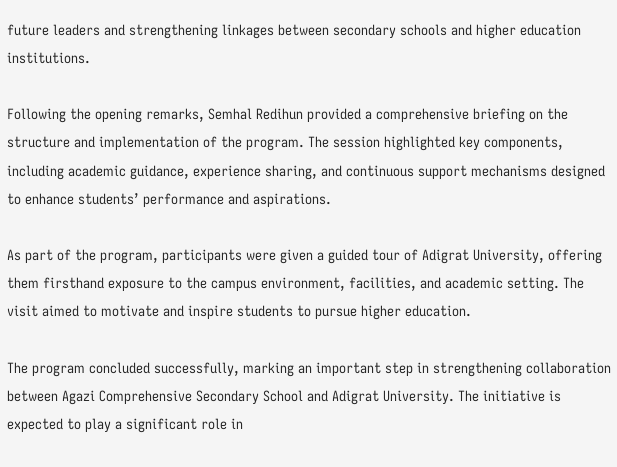future leaders and strengthening linkages between secondary schools and higher education institutions.

Following the opening remarks, Semhal Redihun provided a comprehensive briefing on the structure and implementation of the program. The session highlighted key components, including academic guidance, experience sharing, and continuous support mechanisms designed to enhance students’ performance and aspirations.

As part of the program, participants were given a guided tour of Adigrat University, offering them firsthand exposure to the campus environment, facilities, and academic setting. The visit aimed to motivate and inspire students to pursue higher education.

The program concluded successfully, marking an important step in strengthening collaboration between Agazi Comprehensive Secondary School and Adigrat University. The initiative is expected to play a significant role in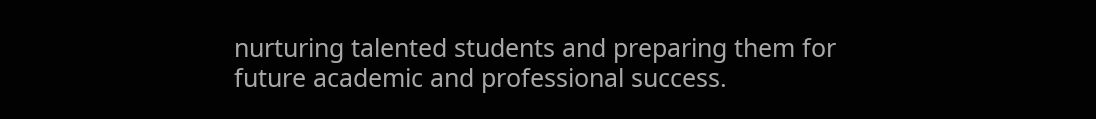nurturing talented students and preparing them for future academic and professional success.